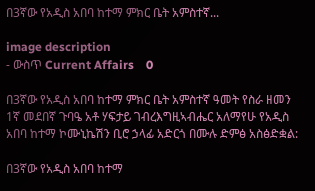በ3ኛው የአዲስ አበባ ከተማ ምክር ቤት አምስተኛ...

image description
- ውስጥ Current Affairs    0

በ3ኛው የአዲስ አበባ ከተማ ምክር ቤት አምስተኛ ዓመት የስራ ዘመን 1ኛ መደበኛ ጉባዔ አቶ ሃፍታይ ገብረእግዚኣብሔር አለማየሁ የአዲስ አበባ ከተማ ኮሙኒኬሽን ቢሮ ኃላፊ አድርጎ በሙሉ ድምፅ አስፅድቋል:

በ3ኛው የአዲስ አበባ ከተማ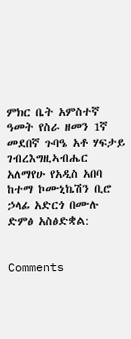ምክር ቤት አምስተኛ ዓመት የስራ ዘመን 1ኛ መደበኛ ጉባዔ አቶ ሃፍታይ ገብረእግዚኣብሔር አለማየሁ የአዲስ አበባ ከተማ ኮሙኒኬሽን ቢሮ ኃላፊ አድርጎ በሙሉ ድምፅ አስፅድቋል:


Comments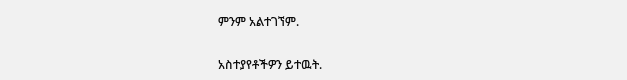ምንም አልተገኘም.

አስተያየቶችዎን ይተዉት.